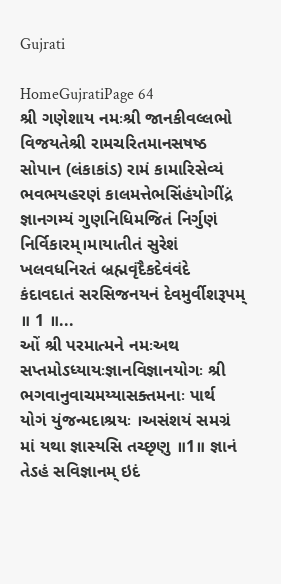Gujrati

HomeGujratiPage 64
શ્રી ગણેશાય નમઃશ્રી જાનકીવલ્લભો વિજયતેશ્રી રામચરિતમાનસષષ્ઠ સોપાન (લંકાકાંડ) રામં કામારિસેવ્યં ભવભયહરણં કાલમત્તેભસિંહંયોગીંદ્રં જ્ઞાનગમ્યં ગુણનિધિમજિતં નિર્ગુણં નિર્વિકારમ્।માયાતીતં સુરેશં ખલવધનિરતં બ્રહ્મવૃંદૈકદેવંવંદે કંદાવદાતં સરસિજનયનં દેવમુર્વીશરૂપમ્ ॥ 1 ॥...
ઓં શ્રી પરમાત્મને નમઃઅથ સપ્તમોઽધ્યાયઃજ્ઞાનવિજ્ઞાનયોગઃ શ્રી ભગવાનુવાચમય્યાસક્તમનાઃ પાર્થ યોગં યુંજન્મદાશ્રયઃ ।અસંશયં સમગ્રં માં યથા જ્ઞાસ્યસિ તચ્છૃણુ ॥1॥ જ્ઞાનં તેઽહં સવિજ્ઞાનમ્ ઇદં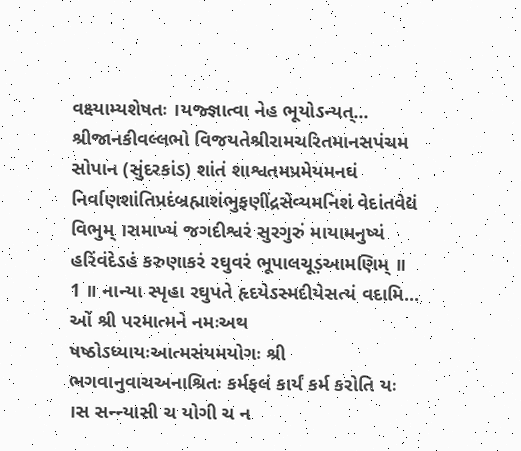વક્ષ્યામ્યશેષતઃ ।યજ્જ્ઞાત્વા નેહ ભૂયોઽન્યત્...
શ્રીજાનકીવલ્લભો વિજયતેશ્રીરામચરિતમાનસપંચમ સોપાન (સુંદરકાંડ) શાંતં શાશ્વતમપ્રમેયમનઘં નિર્વાણશાંતિપ્રદંબ્રહ્માશંભુફણીંદ્રસેવ્યમનિશં વેદાંતવેદ્યં વિભુમ્ ।રામાખ્યં જગદીશ્વરં સુરગુરું માયામનુષ્યં હરિંવંદેઽહં કરુણાકરં રઘુવરં ભૂપાલચૂડ઼આમણિમ્ ॥ 1 ॥ નાન્યા સ્પૃહા રઘુપતે હૃદયેઽસ્મદીયેસત્યં વદામિ...
ઓં શ્રી પરમાત્મને નમઃઅથ ષષ્ઠોઽધ્યાયઃઆત્મસંયમયોગઃ શ્રી ભગવાનુવાચઅનાશ્રિતઃ કર્મફલં કાર્યં કર્મ કરોતિ યઃ ।સ સન્ન્યાસી ચ યોગી ચ ન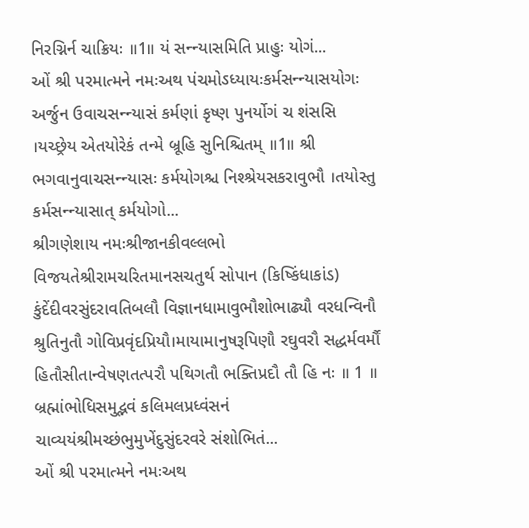નિરગ્નિર્ન ચાક્રિયઃ ॥1॥ યં સન્ન્યાસમિતિ પ્રાહુઃ યોગં...
ઓં શ્રી પરમાત્મને નમઃઅથ પંચમોઽધ્યાયઃકર્મસન્ન્યાસયોગઃ અર્જુન ઉવાચસન્ન્યાસં કર્મણાં કૃષ્ણ પુનર્યોગં ચ શંસસિ ।યચ્છ્રેય એતયોરેકં તન્મે બ્રૂહિ સુનિશ્ચિતમ્ ॥1॥ શ્રી ભગવાનુવાચસન્ન્યાસઃ કર્મયોગશ્ચ નિશ્શ્રેયસકરાવુભૌ ।તયોસ્તુ કર્મસન્ન્યાસાત્ કર્મયોગો...
શ્રીગણેશાય નમઃશ્રીજાનકીવલ્લભો વિજયતેશ્રીરામચરિતમાનસચતુર્થ સોપાન (કિષ્કિંધાકાંડ) કુંદેંદીવરસુંદરાવતિબલૌ વિજ્ઞાનધામાવુભૌશોભાઢ્યૌ વરધન્વિનૌ શ્રુતિનુતૌ ગોવિપ્રવૃંદપ્રિયૌ।માયામાનુષરૂપિણૌ રઘુવરૌ સદ્ધર્મવર્મૌં હિતૌસીતાન્વેષણતત્પરૌ પથિગતૌ ભક્તિપ્રદૌ તૌ હિ નઃ ॥ 1 ॥ બ્રહ્માંભોધિસમુદ્ભવં કલિમલપ્રધ્વંસનં ચાવ્યયંશ્રીમચ્છંભુમુખેંદુસુંદરવરે સંશોભિતં...
ઓં શ્રી પરમાત્મને નમઃઅથ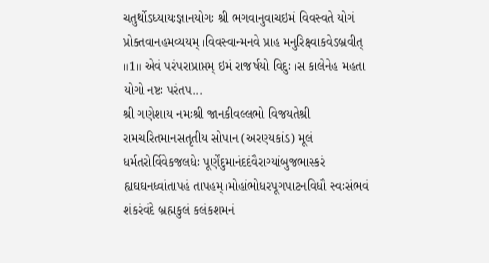ચતુર્થોઽધ્યાયઃજ્ઞાનયોગઃ શ્રી ભગવાનુવાચઇમં વિવસ્વતે યોગં પ્રોક્તવાનહમવ્યયમ્ ।વિવસ્વાન્મનવે પ્રાહ મનુરિક્ષ્વાકવેઽબ્રવીત્ ॥1॥ એવં પરંપરાપ્રાપ્તમ્ ઇમં રાજર્ષયો વિદુઃ ।સ કાલેનેહ મહતા યોગો નષ્ટઃ પરંતપ...
શ્રી ગણેશાય નમઃશ્રી જાનકીવલ્લભો વિજયતેશ્રી રામચરિતમાનસતૃતીય સોપાન (અરણ્યકાંડ) મૂલં ધર્મતરોર્વિવેકજલધેઃ પૂર્ણેંદુમાનંદદંવૈરાગ્યાંબુજભાસ્કરં હ્યઘઘનધ્વાંતાપહં તાપહમ્।મોહાંભોધરપૂગપાટનવિધૌ સ્વઃસંભવં શંકરંવંદે બ્રહ્મકુલં કલંકશમનં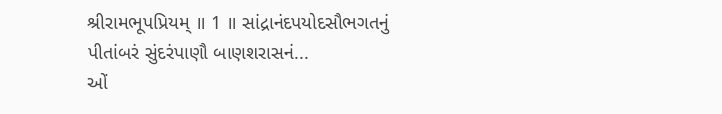શ્રીરામભૂપપ્રિયમ્ ॥ 1 ॥ સાંદ્રાનંદપયોદસૌભગતનું પીતાંબરં સુંદરંપાણૌ બાણશરાસનં...
ઓં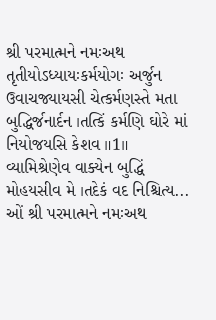શ્રી પરમાત્મને નમઃઅથ તૃતીયોઽધ્યાયઃકર્મયોગઃ અર્જુન ઉવાચજ્યાયસી ચેત્કર્મણસ્તે મતા બુદ્ધિર્જનાર્દન ।તત્કિં કર્મણિ ઘોરે માં નિયોજયસિ કેશવ ॥1॥ વ્યામિશ્રેણેવ વાક્યેન બુદ્ધિં મોહયસીવ મે ।તદેકં વદ નિશ્ચિત્ય...
ઓં શ્રી પરમાત્મને નમઃઅથ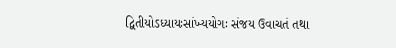દ્વિતીયોઽધ્યાયઃસાંખ્યયોગઃ સંજય ઉવાચતં તથા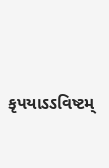કૃપયાઽઽવિષ્ટમ્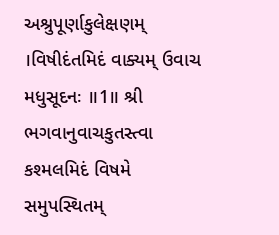અશ્રુપૂર્ણાકુલેક્ષણમ્ ।વિષીદંતમિદં વાક્યમ્ ઉવાચ મધુસૂદનઃ ॥1॥ શ્રી ભગવાનુવાચકુતસ્ત્વા કશ્મલમિદં વિષમે સમુપસ્થિતમ્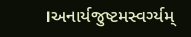।અનાર્યજુષ્ટમસ્વર્ગ્યમ્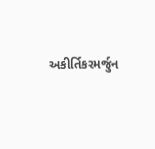અકીર્તિકરમર્જુન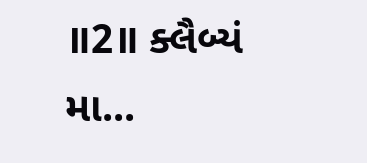॥2॥ ક્લૈબ્યં મા...